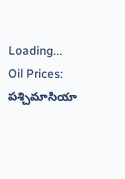Loading...
Oil Prices: పశ్చిమాసియా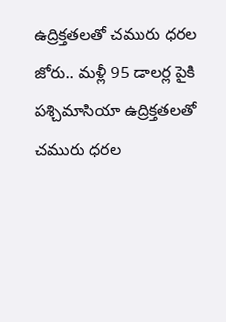ఉద్రిక్తతలతో చమురు ధరల జోరు.. మళ్లీ 95 డాలర్ల పైకి
పశ్చిమాసియా ఉద్రిక్తతలతో చమురు ధరల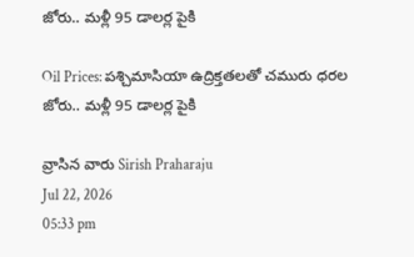జోరు.. మళ్లీ 95 డాలర్ల పైకి

Oil Prices: పశ్చిమాసియా ఉద్రిక్తతలతో చమురు ధరల జోరు.. మళ్లీ 95 డాలర్ల పైకి

వ్రాసిన వారు Sirish Praharaju
Jul 22, 2026
05:33 pm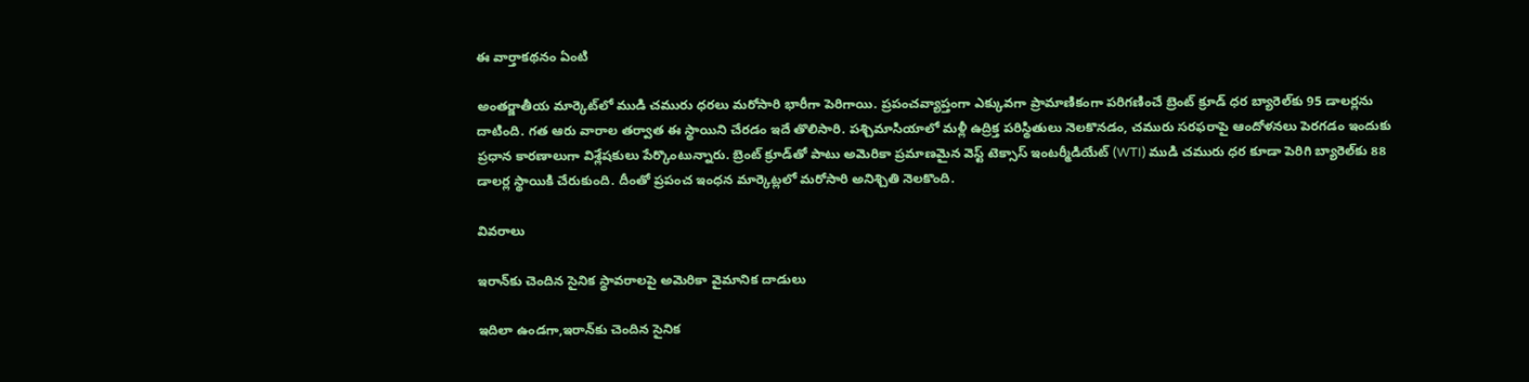ఈ వార్తాకథనం ఏంటి

అంతర్జాతీయ మార్కెట్‌లో ముడి చమురు ధరలు మరోసారి భారీగా పెరిగాయి. ప్రపంచవ్యాప్తంగా ఎక్కువగా ప్రామాణికంగా పరిగణించే బ్రెంట్ క్రూడ్ ధర బ్యారెల్‌కు 95 డాలర్లను దాటింది. గత ఆరు వారాల తర్వాత ఈ స్థాయిని చేరడం ఇదే తొలిసారి. పశ్చిమాసియాలో మళ్లీ ఉద్రిక్త పరిస్థితులు నెలకొనడం, చమురు సరఫరాపై ఆందోళనలు పెరగడం ఇందుకు ప్రధాన కారణాలుగా విశ్లేషకులు పేర్కొంటున్నారు. బ్రెంట్ క్రూడ్‌తో పాటు అమెరికా ప్రమాణమైన వెస్ట్ టెక్సాస్ ఇంటర్మీడియేట్ (WTI) ముడి చమురు ధర కూడా పెరిగి బ్యారెల్‌కు 88 డాలర్ల స్థాయికి చేరుకుంది. దీంతో ప్రపంచ ఇంధన మార్కెట్లలో మరోసారి అనిశ్చితి నెలకొంది.

వివరాలు

ఇరాన్‌కు చెందిన సైనిక స్థావరాలపై అమెరికా వైమానిక దాడులు

ఇదిలా ఉండగా,ఇరాన్‌కు చెందిన సైనిక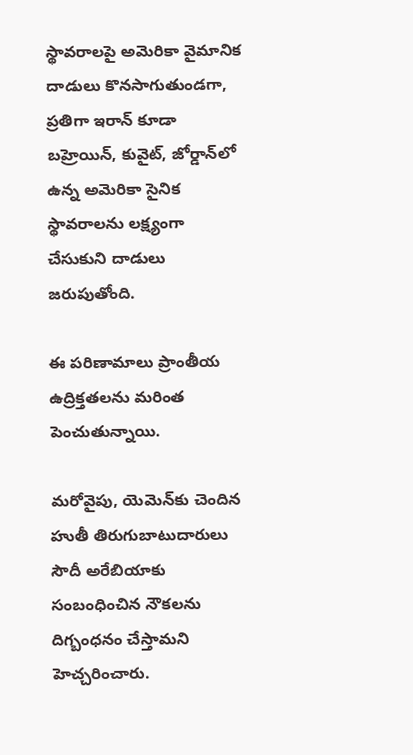స్థావరాలపై అమెరికా వైమానిక దాడులు కొనసాగుతుండగా, ప్రతిగా ఇరాన్ కూడా బహ్రెయిన్, కువైట్, జోర్డాన్‌లో ఉన్న అమెరికా సైనిక స్థావరాలను లక్ష్యంగా చేసుకుని దాడులు జరుపుతోంది.

ఈ పరిణామాలు ప్రాంతీయ ఉద్రిక్తతలను మరింత పెంచుతున్నాయి.

మరోవైపు, యెమెన్‌కు చెందిన హుతీ తిరుగుబాటుదారులు సౌదీ అరేబియాకు సంబంధించిన నౌకలను దిగ్బంధనం చేస్తామని హెచ్చరించారు.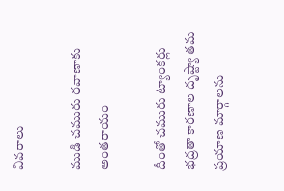వివరాలు

ముడి చమురు రవాణాకు అంతరాయం

దీంతో చమురు ట్యాంకర్లు భద్రతా కారణాల దృష్ట్యా తమ ప్రయాణ మార్గాలను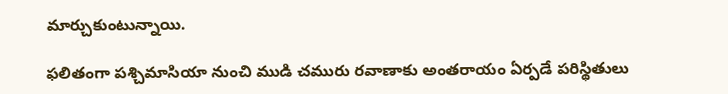మార్చుకుంటున్నాయి.

ఫలితంగా పశ్చిమాసియా నుంచి ముడి చమురు రవాణాకు అంతరాయం ఏర్పడే పరిస్థితులు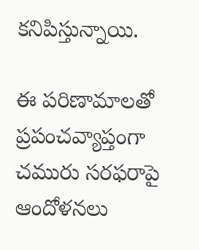కనిపిస్తున్నాయి.

ఈ పరిణామాలతో ప్రపంచవ్యాప్తంగా చమురు సరఫరాపై ఆందోళనలు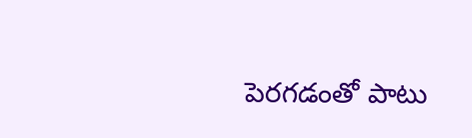పెరగడంతో పాటు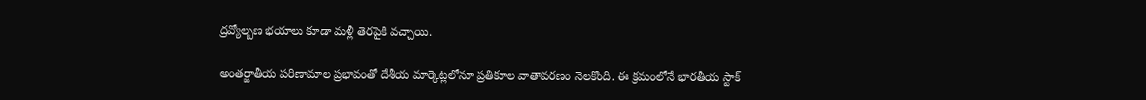ద్రవ్యోల్బణ భయాలు కూడా మళ్లీ తెరపైకి వచ్చాయి.

అంతర్జాతీయ పరిణామాల ప్రభావంతో దేశీయ మార్కెట్లలోనూ ప్రతికూల వాతావరణం నెలకొంది. ఈ క్రమంలోనే భారతీయ స్టాక్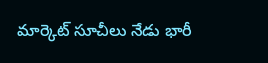మార్కెట్ సూచీలు నేడు భారీ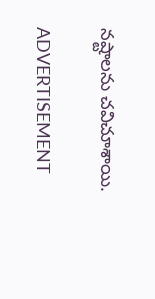నష్టాలను చవిచూశాయి.

ADVERTISEMENT